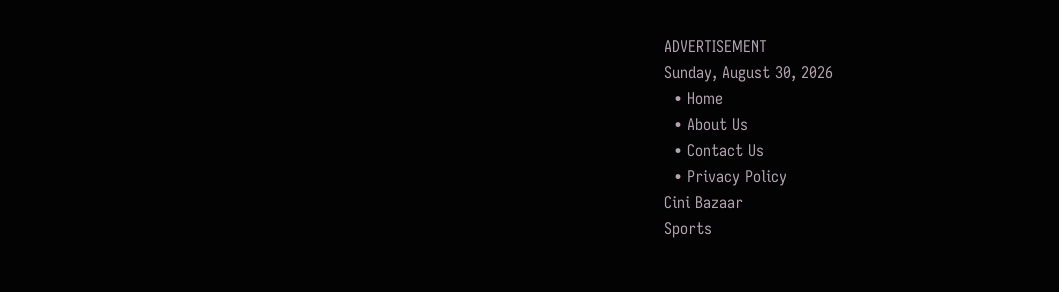ADVERTISEMENT
Sunday, August 30, 2026
  • Home
  • About Us
  • Contact Us
  • Privacy Policy
Cini Bazaar
Sports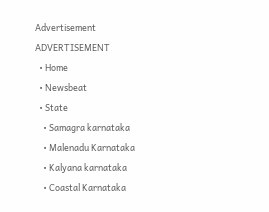Advertisement
ADVERTISEMENT
  • Home
  • Newsbeat
  • State
    • Samagra karnataka
    • Malenadu Karnataka
    • Kalyana karnataka
    • Coastal Karnataka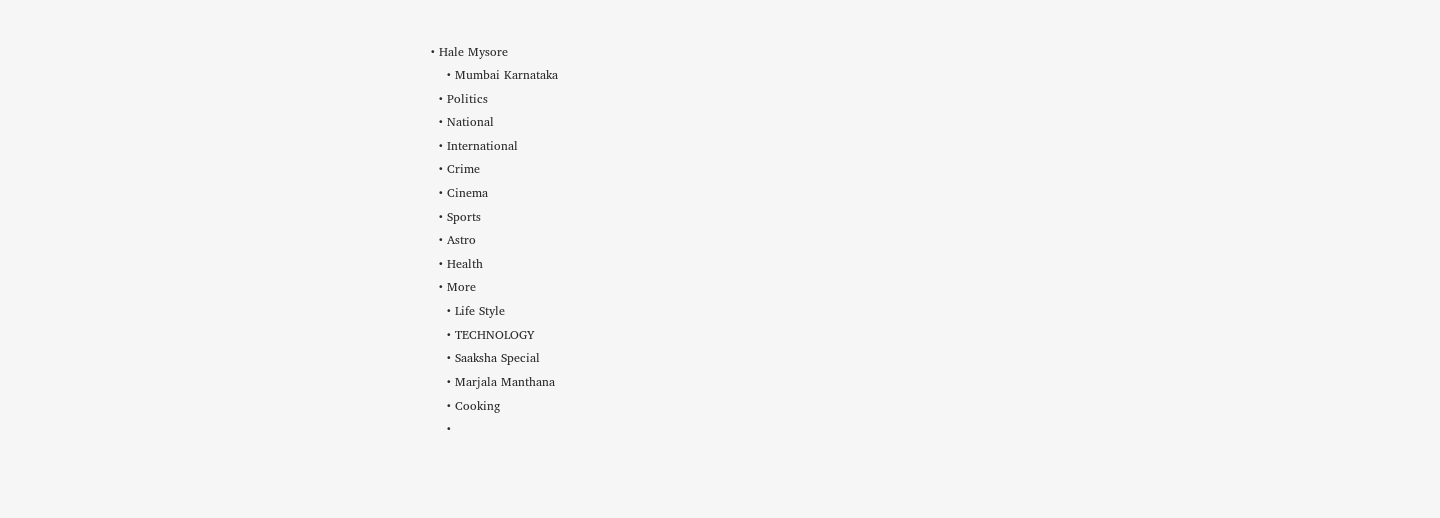• Hale Mysore
    • Mumbai Karnataka
  • Politics
  • National
  • International
  • Crime
  • Cinema
  • Sports
  • Astro
  • Health
  • More
    • Life Style
    • TECHNOLOGY
    • Saaksha Special
    • Marjala Manthana
    • Cooking
    •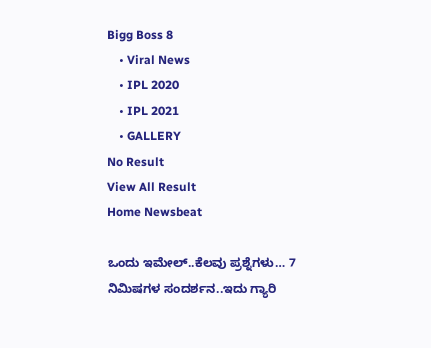Bigg Boss 8
    • Viral News
    • IPL 2020
    • IPL 2021
    • GALLERY
No Result
View All Result
Home Newsbeat

ಒಂದು ಇಮೇಲ್..ಕೆಲವು ಪ್ರಶ್ನೆಗಳು… 7 ನಿಮಿಷಗಳ ಸಂದರ್ಶನ..ಇದು ಗ್ಯಾರಿ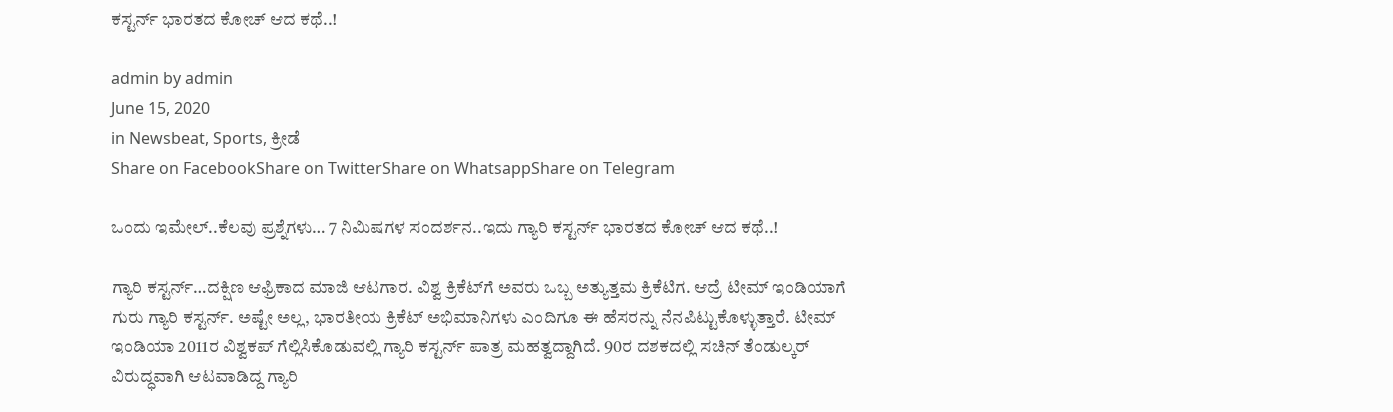ಕಸ್ಟರ್ನ್ ಭಾರತದ ಕೋಚ್ ಆದ ಕಥೆ..!

admin by admin
June 15, 2020
in Newsbeat, Sports, ಕ್ರೀಡೆ
Share on FacebookShare on TwitterShare on WhatsappShare on Telegram

ಒಂದು ಇಮೇಲ್..ಕೆಲವು ಪ್ರಶ್ನೆಗಳು… 7 ನಿಮಿಷಗಳ ಸಂದರ್ಶನ..ಇದು ಗ್ಯಾರಿ ಕಸ್ಟರ್ನ್ ಭಾರತದ ಕೋಚ್ ಆದ ಕಥೆ..!

ಗ್ಯಾರಿ ಕಸ್ಟರ್ನ್…ದಕ್ಷಿಣ ಆಫ್ರಿಕಾದ ಮಾಜಿ ಆಟಗಾರ. ವಿಶ್ವ ಕ್ರಿಕೆಟ್‍ಗೆ ಅವರು ಒಬ್ಬ ಅತ್ಯುತ್ತಮ ಕ್ರಿಕೆಟಿಗ. ಆದ್ರೆ ಟೀಮ್ ಇಂಡಿಯಾಗೆ ಗುರು ಗ್ಯಾರಿ ಕಸ್ಟರ್ನ್. ಅಷ್ಟೇ ಅಲ್ಲ, ಭಾರತೀಯ ಕ್ರಿಕೆಟ್ ಅಭಿಮಾನಿಗಳು ಎಂದಿಗೂ ಈ ಹೆಸರನ್ನು ನೆನಪಿಟ್ಟುಕೊಳ್ಳುತ್ತಾರೆ. ಟೀಮ್ ಇಂಡಿಯಾ 2011ರ ವಿಶ್ವಕಪ್ ಗೆಲ್ಲಿಸಿಕೊಡುವಲ್ಲಿ ಗ್ಯಾರಿ ಕಸ್ಟರ್ನ್ ಪಾತ್ರ ಮಹತ್ವದ್ದಾಗಿದೆ. 90ರ ದಶಕದಲ್ಲಿ ಸಚಿನ್ ತೆಂಡುಲ್ಕರ್ ವಿರುದ್ಧವಾಗಿ ಆಟವಾಡಿದ್ದ ಗ್ಯಾರಿ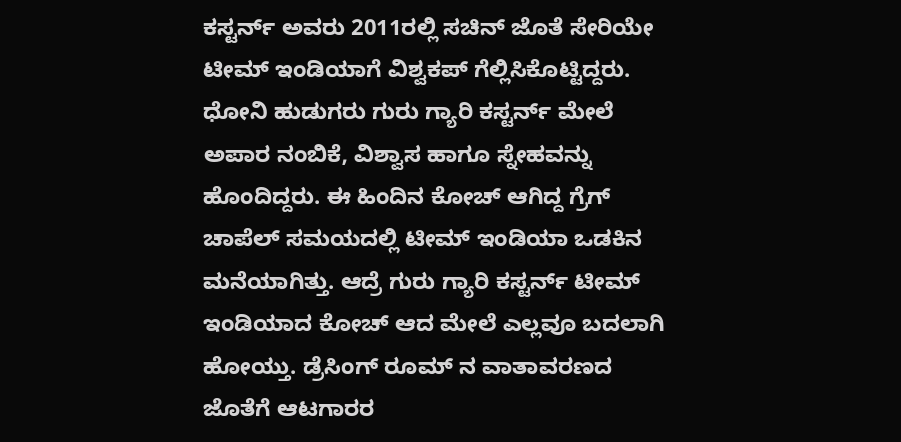ಕಸ್ಟರ್ನ್ ಅವರು 2011ರಲ್ಲಿ ಸಚಿನ್ ಜೊತೆ ಸೇರಿಯೇ ಟೀಮ್ ಇಂಡಿಯಾಗೆ ವಿಶ್ವಕಪ್ ಗೆಲ್ಲಿಸಿಕೊಟ್ಟಿದ್ದರು.
ಧೋನಿ ಹುಡುಗರು ಗುರು ಗ್ಯಾರಿ ಕಸ್ಟರ್ನ್ ಮೇಲೆ ಅಪಾರ ನಂಬಿಕೆ, ವಿಶ್ವಾಸ ಹಾಗೂ ಸ್ನೇಹವನ್ನು ಹೊಂದಿದ್ದರು. ಈ ಹಿಂದಿನ ಕೋಚ್ ಆಗಿದ್ದ ಗ್ರೆಗ್ ಚಾಪೆಲ್ ಸಮಯದಲ್ಲಿ ಟೀಮ್ ಇಂಡಿಯಾ ಒಡಕಿನ ಮನೆಯಾಗಿತ್ತು. ಆದ್ರೆ ಗುರು ಗ್ಯಾರಿ ಕಸ್ಟರ್ನ್ ಟೀಮ್ ಇಂಡಿಯಾದ ಕೋಚ್ ಆದ ಮೇಲೆ ಎಲ್ಲವೂ ಬದಲಾಗಿ ಹೋಯ್ತು. ಡ್ರೆಸಿಂಗ್ ರೂಮ್ ನ ವಾತಾವರಣದ ಜೊತೆಗೆ ಆಟಗಾರರ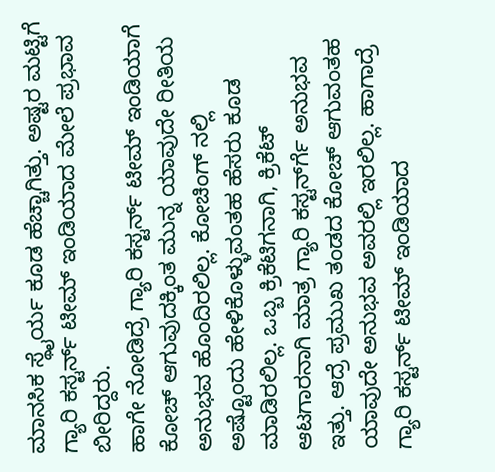ಮಾನಸಿಕ ಸ್ಥೈರ್ಯ ಕೂಡ ಹೆಚ್ಚಾಗಿತ್ತು. ಅಷ್ಟರ ಮಟ್ಟಿಗೆ ಗ್ಯಾರಿ ಕಸ್ಟರ್ನ್ ಟೀಮ್ ಇಂಡಿಯಾದ ಮೇಲೆ ಪ್ರಭಾವ ಬೀರಿದ್ದರು.
ಹಾಗೇ ನೋಡಿದ್ರೆ ಗ್ಯಾರಿ ಕಸ್ಟರ್ನ್ ಟೀಮ್ ಇಂಡಿಯಾಗೆ ಕೋಚ್ ಆಗುವುದಕ್ಕಿಂತ ಮುನ್ನ ಯಾವುದೇ ರೀತಿಯ ಅನುಭವ ಹೊಂದಿರಲಿಲ್ಲ. ಕೋಚಿಂಗ್ ನಲ್ಲಿ ಅಷ್ಟೊಂದು ಹೇಳಿಕೊಳ್ಳುವಂತಹ ಹೆಸರು ಕೂಡ ಮಾಡಿರಲಿಲ್ಲ. ಒಬ್ಬ ಕ್ರಿಕೆಟಿಗನಾಗಿ, ಕ್ರಿಕೆಟ್ ಆಟಗಾರನಾಗಿ ಮಾತ್ರ ಗ್ಯಾರಿ ಕಸ್ಟರ್ನ್‍ಗೆ ಅನುಭವ ಇತ್ತು. ಆದ್ರೆ ಪ್ರಮುಖ ತಂಡದ ಕೋಚ್ ಆಗುವಂತಹ ಯಾವುದೇ ಅನುಭವ ಅವರಲ್ಲಿ ಇರಲಿಲ್ಲ. ಹಾಗಾದ್ರೆ ಗ್ಯಾರಿ ಕಸ್ಟರ್ನ್ ಟೀಮ್ ಇಂಡಿಯಾದ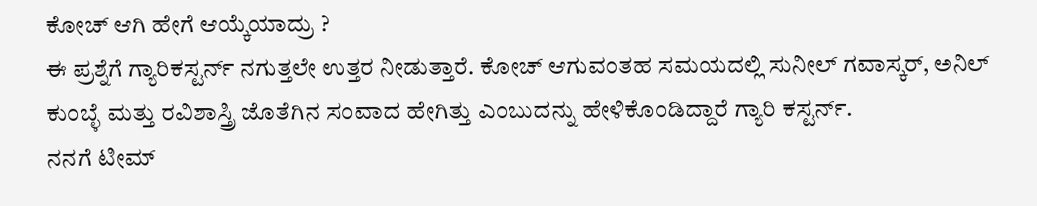ಕೋಚ್ ಆಗಿ ಹೇಗೆ ಆಯ್ಕೆಯಾದ್ರು ?
ಈ ಪ್ರಶ್ನೆಗೆ ಗ್ಯಾರಿಕಸ್ಟರ್ನ್ ನಗುತ್ತಲೇ ಉತ್ತರ ನೀಡುತ್ತಾರೆ. ಕೋಚ್ ಆಗುವಂತಹ ಸಮಯದಲ್ಲಿ ಸುನೀಲ್ ಗವಾಸ್ಕರ್, ಅನಿಲ್ ಕುಂಬ್ಳೆ ಮತ್ತು ರವಿಶಾಸ್ತ್ರಿ ಜೊತೆಗಿನ ಸಂವಾದ ಹೇಗಿತ್ತು ಎಂಬುದನ್ನು ಹೇಳಿಕೊಂಡಿದ್ದಾರೆ ಗ್ಯಾರಿ ಕಸ್ಟರ್ನ್.
ನನಗೆ ಟೀಮ್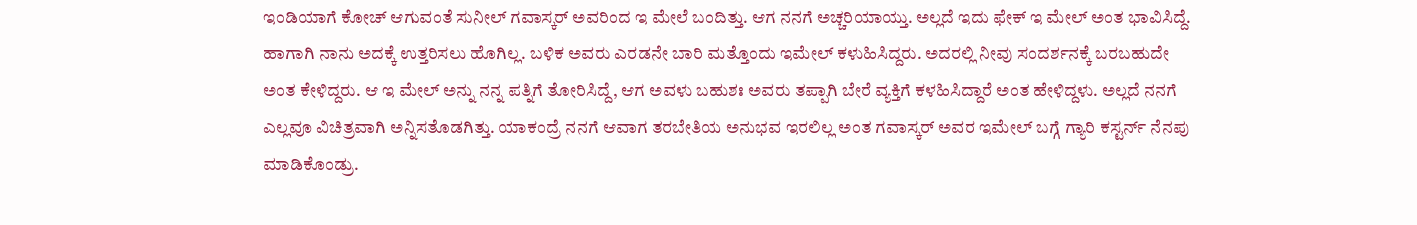ಇಂಡಿಯಾಗೆ ಕೋಚ್ ಆಗುವಂತೆ ಸುನೀಲ್ ಗವಾಸ್ಕರ್ ಅವರಿಂದ ಇ ಮೇಲೆ ಬಂದಿತ್ತು. ಆಗ ನನಗೆ ಅಚ್ಚರಿಯಾಯ್ತು. ಅಲ್ಲದೆ ಇದು ಫೇಕ್ ಇ ಮೇಲ್ ಅಂತ ಭಾವಿಸಿದ್ದೆ. ಹಾಗಾಗಿ ನಾನು ಅದಕ್ಕೆ ಉತ್ತರಿಸಲು ಹೊಗಿಲ್ಲ. ಬಳಿಕ ಅವರು ಎರಡನೇ ಬಾರಿ ಮತ್ತೊಂದು ಇಮೇಲ್ ಕಳುಹಿಸಿದ್ದರು. ಅದರಲ್ಲಿ ನೀವು ಸಂದರ್ಶನಕ್ಕೆ ಬರಬಹುದೇ ಅಂತ ಕೇಳಿದ್ದರು. ಆ ಇ ಮೇಲ್ ಅನ್ನು ನನ್ನ ಪತ್ನಿಗೆ ತೋರಿಸಿದ್ದೆ, ಆಗ ಅವಳು ಬಹುಶಃ ಅವರು ತಪ್ಪಾಗಿ ಬೇರೆ ವ್ಯಕ್ತಿಗೆ ಕಳಹಿಸಿದ್ದಾರೆ ಅಂತ ಹೇಳಿದ್ದಳು. ಅಲ್ಲದೆ ನನಗೆ ಎಲ್ಲವೂ ವಿಚಿತ್ರವಾಗಿ ಅನ್ನಿಸತೊಡಗಿತ್ತು. ಯಾಕಂದ್ರೆ ನನಗೆ ಆವಾಗ ತರಬೇತಿಯ ಅನುಭವ ಇರಲಿಲ್ಲ ಅಂತ ಗವಾಸ್ಕರ್ ಅವರ ಇಮೇಲ್ ಬಗ್ಗೆ ಗ್ಯಾರಿ ಕಸ್ಟರ್ನ್ ನೆನಪು ಮಾಡಿಕೊಂಡ್ರು.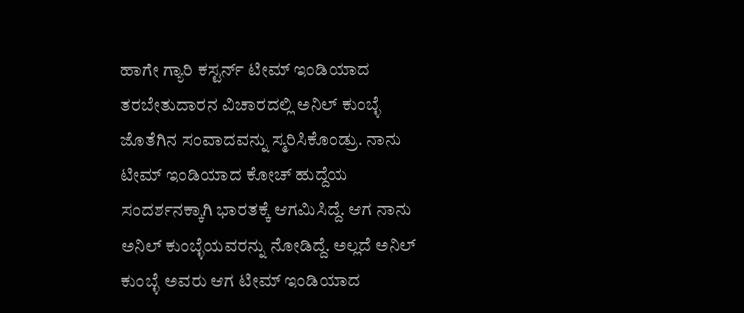ಹಾಗೇ ಗ್ಯಾರಿ ಕಸ್ಟರ್ನ್ ಟೀಮ್ ಇಂಡಿಯಾದ ತರಬೇತುದಾರನ ವಿಚಾರದಲ್ಲಿ ಅನಿಲ್ ಕುಂಬ್ಳೆ ಜೊತೆಗಿನ ಸಂವಾದವನ್ನು ಸ್ಮರಿಸಿಕೊಂಡ್ರು. ನಾನು ಟೀಮ್ ಇಂಡಿಯಾದ ಕೋಚ್ ಹುದ್ದೆಯ ಸಂದರ್ಶನಕ್ಕಾಗಿ ಭಾರತಕ್ಕೆ ಆಗಮಿಸಿದ್ದೆ. ಆಗ ನಾನು ಅನಿಲ್ ಕುಂಬ್ಳೆಯವರನ್ನು ನೋಡಿದ್ದೆ. ಅಲ್ಲದೆ ಅನಿಲ್ ಕುಂಬ್ಳೆ ಅವರು ಆಗ ಟೀಮ್ ಇಂಡಿಯಾದ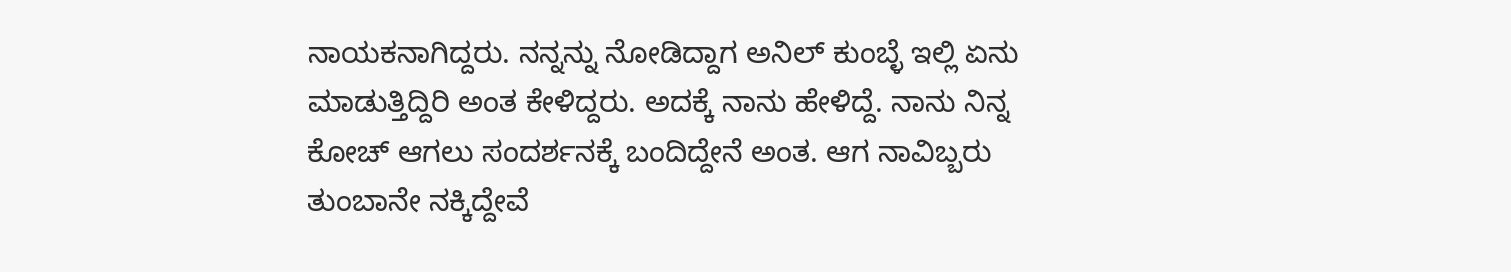ನಾಯಕನಾಗಿದ್ದರು. ನನ್ನನ್ನು ನೋಡಿದ್ದಾಗ ಅನಿಲ್ ಕುಂಬ್ಳೆ ಇಲ್ಲಿ ಏನು ಮಾಡುತ್ತಿದ್ದಿರಿ ಅಂತ ಕೇಳಿದ್ದರು. ಅದಕ್ಕೆ ನಾನು ಹೇಳಿದ್ದೆ. ನಾನು ನಿನ್ನ ಕೋಚ್ ಆಗಲು ಸಂದರ್ಶನಕ್ಕೆ ಬಂದಿದ್ದೇನೆ ಅಂತ. ಆಗ ನಾವಿಬ್ಬರು ತುಂಬಾನೇ ನಕ್ಕಿದ್ದೇವೆ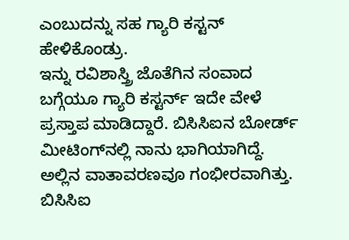ಎಂಬುದನ್ನು ಸಹ ಗ್ಯಾರಿ ಕಸ್ಟನ್ ಹೇಳಿಕೊಂಡ್ರು.
ಇನ್ನು ರವಿಶಾಸ್ತ್ರಿ ಜೊತೆಗಿನ ಸಂವಾದ ಬಗ್ಗೆಯೂ ಗ್ಯಾರಿ ಕಸ್ಟರ್ನ್ ಇದೇ ವೇಳೆ ಪ್ರಸ್ತಾಪ ಮಾಡಿದ್ದಾರೆ. ಬಿಸಿಸಿಐನ ಬೋರ್ಡ್ ಮೀಟಿಂಗ್‍ನಲ್ಲಿ ನಾನು ಭಾಗಿಯಾಗಿದ್ದೆ. ಅಲ್ಲಿನ ವಾತಾವರಣವೂ ಗಂಭೀರವಾಗಿತ್ತು. ಬಿಸಿಸಿಐ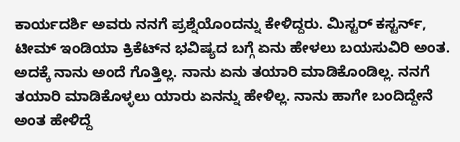ಕಾರ್ಯದರ್ಶಿ ಅವರು ನನಗೆ ಪ್ರಶ್ನೆಯೊಂದನ್ನು ಕೇಳಿದ್ದರು. ಮಿಸ್ಟರ್ ಕಸ್ಟರ್ನ್, ಟೀಮ್ ಇಂಡಿಯಾ ಕ್ರಿಕೆಟ್‍ನ ಭವಿಷ್ಯದ ಬಗ್ಗೆ ಏನು ಹೇಳಲು ಬಯಸುವಿರಿ ಅಂತ. ಅದಕ್ಕೆ ನಾನು ಅಂದೆ ಗೊತ್ತಿಲ್ಲ. ನಾನು ಏನು ತಯಾರಿ ಮಾಡಿಕೊಂಡಿಲ್ಲ. ನನಗೆ ತಯಾರಿ ಮಾಡಿಕೊಳ್ಳಲು ಯಾರು ಏನನ್ನು ಹೇಳಿಲ್ಲ. ನಾನು ಹಾಗೇ ಬಂದಿದ್ದೇನೆ ಅಂತ ಹೇಳಿದ್ದೆ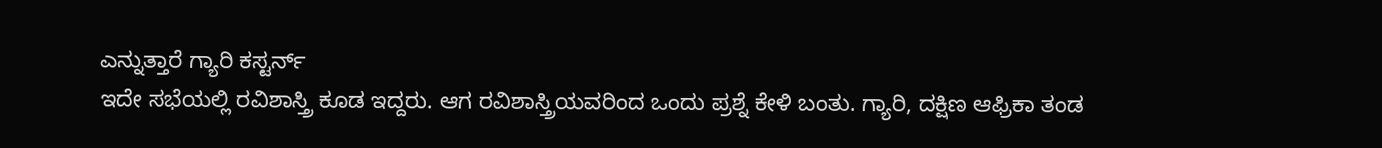ಎನ್ನುತ್ತಾರೆ ಗ್ಯಾರಿ ಕಸ್ಟರ್ನ್
ಇದೇ ಸಭೆಯಲ್ಲಿ ರವಿಶಾಸ್ತ್ರಿ ಕೂಡ ಇದ್ದರು. ಆಗ ರವಿಶಾಸ್ತ್ರಿಯವರಿಂದ ಒಂದು ಪ್ರಶ್ನೆ ಕೇಳಿ ಬಂತು. ಗ್ಯಾರಿ, ದಕ್ಷಿಣ ಆಫ್ರಿಕಾ ತಂಡ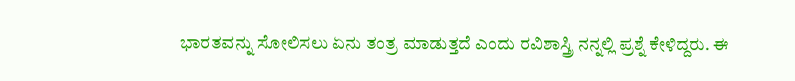ಭಾರತವನ್ನು ಸೋಲಿಸಲು ಏನು ತಂತ್ರ ಮಾಡುತ್ತದೆ ಎಂದು ರವಿಶಾಸ್ತ್ರಿ ನನ್ನಲ್ಲಿ ಪ್ರಶ್ನೆ ಕೇಳಿದ್ದರು. ಈ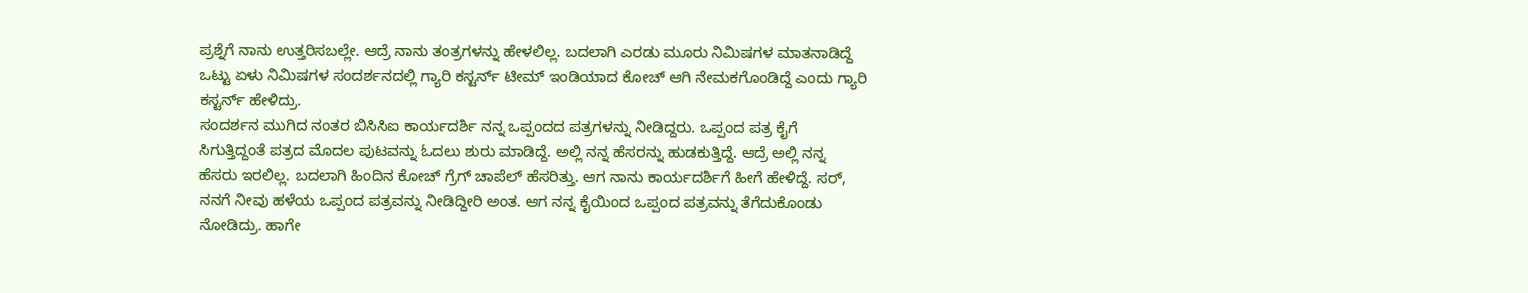ಪ್ರಶ್ನೆಗೆ ನಾನು ಉತ್ತರಿಸಬಲ್ಲೇ. ಆದ್ರೆ ನಾನು ತಂತ್ರಗಳನ್ನು ಹೇಳಲಿಲ್ಲ. ಬದಲಾಗಿ ಎರಡು ಮೂರು ನಿಮಿಷಗಳ ಮಾತನಾಡಿದ್ದೆ ಒಟ್ಟು ಏಳು ನಿಮಿಷಗಳ ಸಂದರ್ಶನದಲ್ಲಿ ಗ್ಯಾರಿ ಕಸ್ಟರ್ನ್ ಟೀಮ್ ಇಂಡಿಯಾದ ಕೋಚ್ ಆಗಿ ನೇಮಕಗೊಂಡಿದ್ದೆ ಎಂದು ಗ್ಯಾರಿ ಕಸ್ಟರ್ನ್ ಹೇಳಿದ್ರು.
ಸಂದರ್ಶನ ಮುಗಿದ ನಂತರ ಬಿಸಿಸಿಐ ಕಾರ್ಯದರ್ಶಿ ನನ್ನ ಒಪ್ಪಂದದ ಪತ್ರಗಳನ್ನು ನೀಡಿದ್ದರು. ಒಪ್ಪಂದ ಪತ್ರ ಕೈಗೆ ಸಿಗುತ್ತಿದ್ದಂತೆ ಪತ್ರದ ಮೊದಲ ಪುಟವನ್ನು ಓದಲು ಶುರು ಮಾಡಿದ್ದೆ. ಅಲ್ಲಿ ನನ್ನ ಹೆಸರನ್ನು ಹುಡಕುತ್ತಿದ್ದೆ. ಆದ್ರೆ ಅಲ್ಲಿ ನನ್ನ ಹೆಸರು ಇರಲಿಲ್ಲ. ಬದಲಾಗಿ ಹಿಂದಿನ ಕೋಚ್ ಗ್ರೆಗ್ ಚಾಪೆಲ್ ಹೆಸರಿತ್ತು. ಆಗ ನಾನು ಕಾರ್ಯದರ್ಶಿಗೆ ಹೀಗೆ ಹೇಳಿದ್ದೆ. ಸರ್, ನನಗೆ ನೀವು ಹಳೆಯ ಒಪ್ಪಂದ ಪತ್ರವನ್ನು ನೀಡಿದ್ದೀರಿ ಅಂತ. ಆಗ ನನ್ನ ಕೈಯಿಂದ ಒಪ್ಪಂದ ಪತ್ರವನ್ನು ತೆಗೆದುಕೊಂಡು ನೋಡಿದ್ರು. ಹಾಗೇ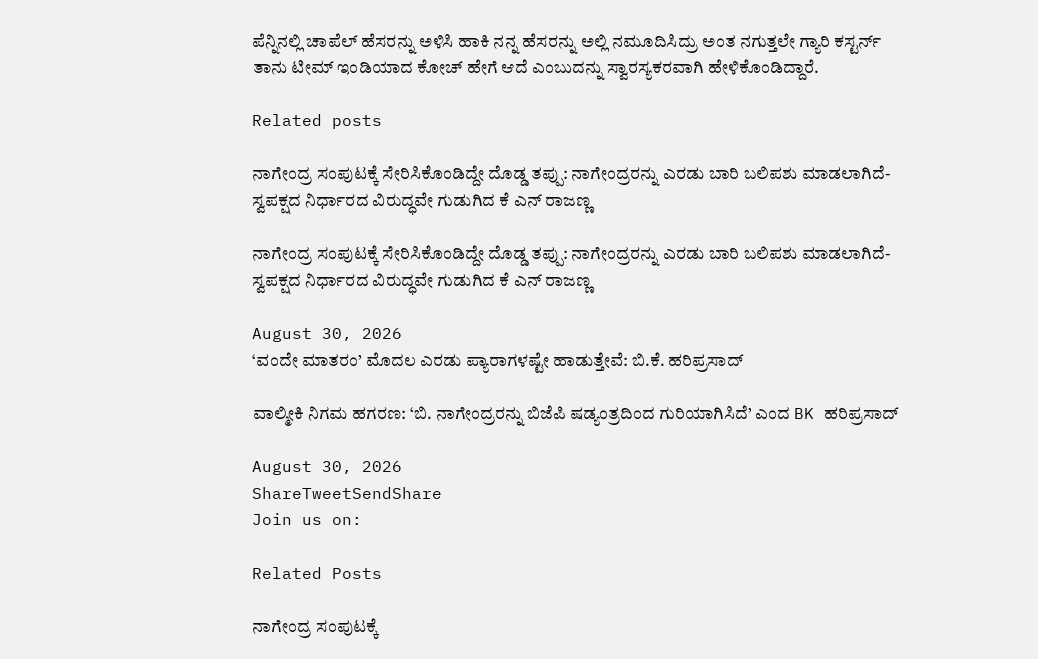ಪೆನ್ನಿನಲ್ಲಿ ಚಾಪೆಲ್ ಹೆಸರನ್ನು ಅಳಿಸಿ ಹಾಕಿ ನನ್ನ ಹೆಸರನ್ನು ಅಲ್ಲಿ ನಮೂದಿಸಿದ್ರು ಅಂತ ನಗುತ್ತಲೇ ಗ್ಯಾರಿ ಕಸ್ಟರ್ನ್ ತಾನು ಟೀಮ್ ಇಂಡಿಯಾದ ಕೋಚ್ ಹೇಗೆ ಆದೆ ಎಂಬುದನ್ನು ಸ್ವಾರಸ್ಯಕರವಾಗಿ ಹೇಳಿಕೊಂಡಿದ್ದಾರೆ.

Related posts

ನಾಗೇಂದ್ರ ಸಂಪುಟಕ್ಕೆ ಸೇರಿಸಿಕೊಂಡಿದ್ದೇ ದೊಡ್ಡ ತಪ್ಪು: ನಾಗೇಂದ್ರರನ್ನು ಎರಡು ಬಾರಿ ಬಲಿಪಶು ಮಾಡಲಾಗಿದೆ- ಸ್ವಪಕ್ಷದ ನಿರ್ಧಾರದ ವಿರುದ್ಧವೇ ಗುಡುಗಿದ ಕೆ ಎನ್ ರಾಜಣ್ಣ

ನಾಗೇಂದ್ರ ಸಂಪುಟಕ್ಕೆ ಸೇರಿಸಿಕೊಂಡಿದ್ದೇ ದೊಡ್ಡ ತಪ್ಪು: ನಾಗೇಂದ್ರರನ್ನು ಎರಡು ಬಾರಿ ಬಲಿಪಶು ಮಾಡಲಾಗಿದೆ- ಸ್ವಪಕ್ಷದ ನಿರ್ಧಾರದ ವಿರುದ್ಧವೇ ಗುಡುಗಿದ ಕೆ ಎನ್ ರಾಜಣ್ಣ

August 30, 2026
‘ವಂದೇ ಮಾತರಂ’ ಮೊದಲ ಎರಡು ಪ್ಯಾರಾಗಳಷ್ಟೇ ಹಾಡುತ್ತೇವೆ: ಬಿ.ಕೆ. ಹರಿಪ್ರಸಾದ್

ವಾಲ್ಮೀಕಿ ನಿಗಮ ಹಗರಣ: ‘ಬಿ. ನಾಗೇಂದ್ರರನ್ನು ಬಿಜೆಪಿ ಷಡ್ಯಂತ್ರದಿಂದ ಗುರಿಯಾಗಿಸಿದೆ’ ಎಂದ BK ಹರಿಪ್ರಸಾದ್

August 30, 2026
ShareTweetSendShare
Join us on:

Related Posts

ನಾಗೇಂದ್ರ ಸಂಪುಟಕ್ಕೆ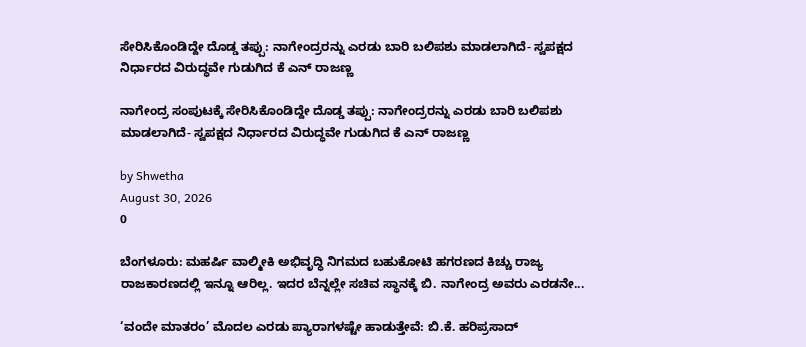ಸೇರಿಸಿಕೊಂಡಿದ್ದೇ ದೊಡ್ಡ ತಪ್ಪು: ನಾಗೇಂದ್ರರನ್ನು ಎರಡು ಬಾರಿ ಬಲಿಪಶು ಮಾಡಲಾಗಿದೆ- ಸ್ವಪಕ್ಷದ ನಿರ್ಧಾರದ ವಿರುದ್ಧವೇ ಗುಡುಗಿದ ಕೆ ಎನ್ ರಾಜಣ್ಣ

ನಾಗೇಂದ್ರ ಸಂಪುಟಕ್ಕೆ ಸೇರಿಸಿಕೊಂಡಿದ್ದೇ ದೊಡ್ಡ ತಪ್ಪು: ನಾಗೇಂದ್ರರನ್ನು ಎರಡು ಬಾರಿ ಬಲಿಪಶು ಮಾಡಲಾಗಿದೆ- ಸ್ವಪಕ್ಷದ ನಿರ್ಧಾರದ ವಿರುದ್ಧವೇ ಗುಡುಗಿದ ಕೆ ಎನ್ ರಾಜಣ್ಣ

by Shwetha
August 30, 2026
0

ಬೆಂಗಳೂರು: ಮಹರ್ಷಿ ವಾಲ್ಮೀಕಿ ಅಭಿವೃದ್ಧಿ ನಿಗಮದ ಬಹುಕೋಟಿ ಹಗರಣದ ಕಿಚ್ಚು ರಾಜ್ಯ ರಾಜಕಾರಣದಲ್ಲಿ ಇನ್ನೂ ಆರಿಲ್ಲ. ಇದರ ಬೆನ್ನಲ್ಲೇ ಸಚಿವ ಸ್ಥಾನಕ್ಕೆ ಬಿ. ನಾಗೇಂದ್ರ ಅವರು ಎರಡನೇ...

‘ವಂದೇ ಮಾತರಂ’ ಮೊದಲ ಎರಡು ಪ್ಯಾರಾಗಳಷ್ಟೇ ಹಾಡುತ್ತೇವೆ: ಬಿ.ಕೆ. ಹರಿಪ್ರಸಾದ್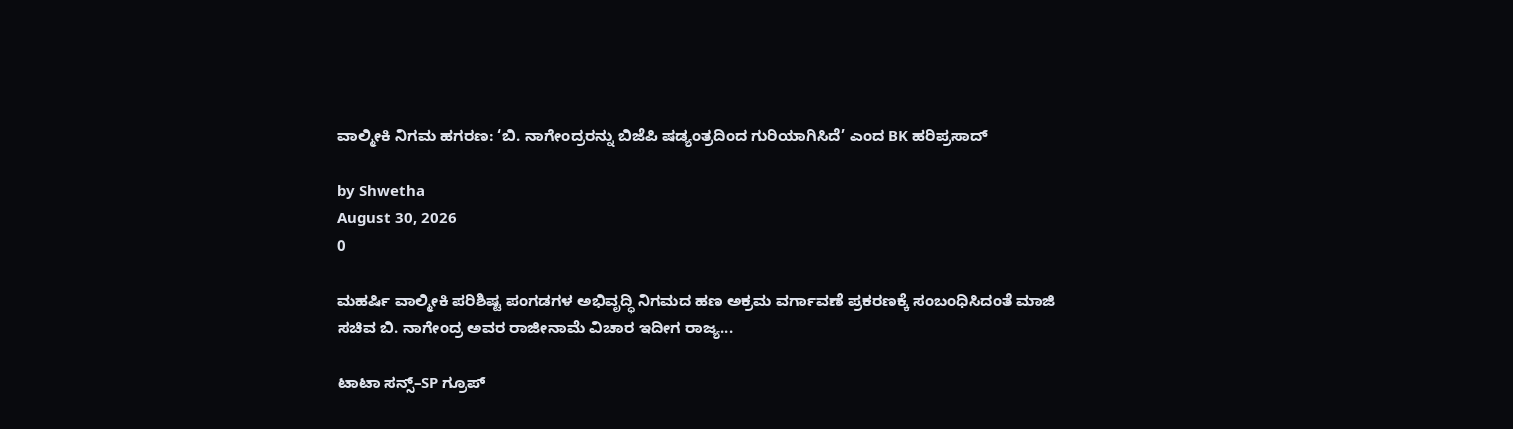ವಾಲ್ಮೀಕಿ ನಿಗಮ ಹಗರಣ: ‘ಬಿ. ನಾಗೇಂದ್ರರನ್ನು ಬಿಜೆಪಿ ಷಡ್ಯಂತ್ರದಿಂದ ಗುರಿಯಾಗಿಸಿದೆ’ ಎಂದ BK ಹರಿಪ್ರಸಾದ್

by Shwetha
August 30, 2026
0

ಮಹರ್ಷಿ ವಾಲ್ಮೀಕಿ ಪರಿಶಿಷ್ಟ ಪಂಗಡಗಳ ಅಭಿವೃದ್ಧಿ ನಿಗಮದ ಹಣ ಅಕ್ರಮ ವರ್ಗಾವಣೆ ಪ್ರಕರಣಕ್ಕೆ ಸಂಬಂಧಿಸಿದಂತೆ ಮಾಜಿ ಸಚಿವ ಬಿ. ನಾಗೇಂದ್ರ ಅವರ ರಾಜೀನಾಮೆ ವಿಚಾರ ಇದೀಗ ರಾಜ್ಯ...

ಟಾಟಾ ಸನ್ಸ್–SP ಗ್ರೂಪ್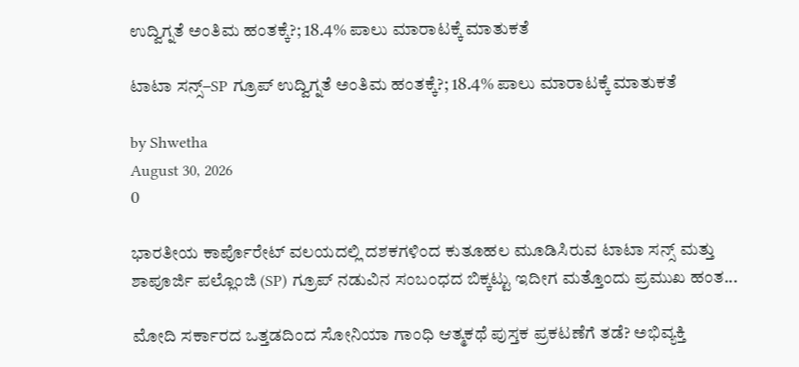ಉದ್ವಿಗ್ನತೆ ಅಂತಿಮ ಹಂತಕ್ಕೆ?; 18.4% ಪಾಲು ಮಾರಾಟಕ್ಕೆ ಮಾತುಕತೆ

ಟಾಟಾ ಸನ್ಸ್–SP ಗ್ರೂಪ್ ಉದ್ವಿಗ್ನತೆ ಅಂತಿಮ ಹಂತಕ್ಕೆ?; 18.4% ಪಾಲು ಮಾರಾಟಕ್ಕೆ ಮಾತುಕತೆ

by Shwetha
August 30, 2026
0

ಭಾರತೀಯ ಕಾರ್ಪೊರೇಟ್ ವಲಯದಲ್ಲಿ ದಶಕಗಳಿಂದ ಕುತೂಹಲ ಮೂಡಿಸಿರುವ ಟಾಟಾ ಸನ್ಸ್ ಮತ್ತು ಶಾಪೂರ್ಜಿ ಪಲ್ಲೊಂಜಿ (SP) ಗ್ರೂಪ್ ನಡುವಿನ ಸಂಬಂಧದ ಬಿಕ್ಕಟ್ಟು ಇದೀಗ ಮತ್ತೊಂದು ಪ್ರಮುಖ ಹಂತ...

ಮೋದಿ ಸರ್ಕಾರದ ಒತ್ತಡದಿಂದ ಸೋನಿಯಾ ಗಾಂಧಿ ಆತ್ಮಕಥೆ ಪುಸ್ತಕ ಪ್ರಕಟಣೆಗೆ ತಡೆ? ಅಭಿವ್ಯಕ್ತಿ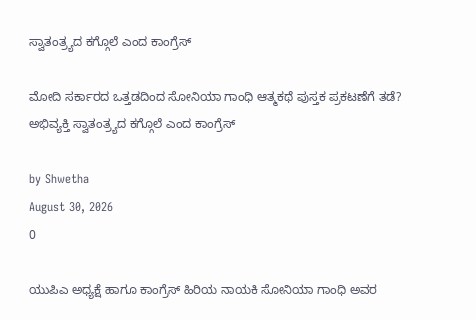ಸ್ವಾತಂತ್ರ್ಯದ ಕಗ್ಗೊಲೆ ಎಂದ ಕಾಂಗ್ರೆಸ್

ಮೋದಿ ಸರ್ಕಾರದ ಒತ್ತಡದಿಂದ ಸೋನಿಯಾ ಗಾಂಧಿ ಆತ್ಮಕಥೆ ಪುಸ್ತಕ ಪ್ರಕಟಣೆಗೆ ತಡೆ? ಅಭಿವ್ಯಕ್ತಿ ಸ್ವಾತಂತ್ರ್ಯದ ಕಗ್ಗೊಲೆ ಎಂದ ಕಾಂಗ್ರೆಸ್

by Shwetha
August 30, 2026
0

ಯುಪಿಎ ಅಧ್ಯಕ್ಷೆ ಹಾಗೂ ಕಾಂಗ್ರೆಸ್ ಹಿರಿಯ ನಾಯಕಿ ಸೋನಿಯಾ ಗಾಂಧಿ ಅವರ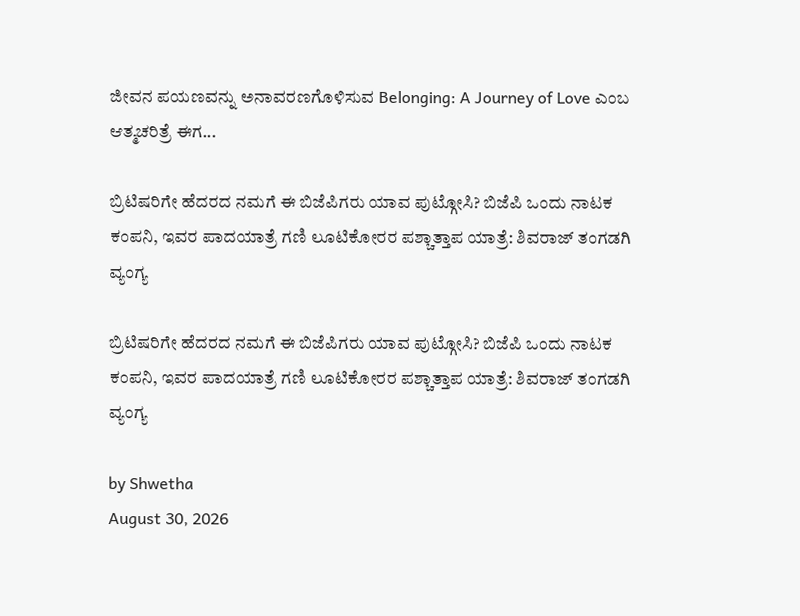ಜೀವನ ಪಯಣವನ್ನು ಅನಾವರಣಗೊಳಿಸುವ Belonging: A Journey of Love ಎಂಬ ಆತ್ಮಚರಿತ್ರೆ ಈಗ...

ಬ್ರಿಟಿಷರಿಗೇ ಹೆದರದ ನಮಗೆ ಈ ಬಿಜೆಪಿಗರು ಯಾವ ಪುಟ್ಗೋಸಿ? ಬಿಜೆಪಿ ಒಂದು ನಾಟಕ ಕಂಪನಿ, ಇವರ ಪಾದಯಾತ್ರೆ ಗಣಿ ಲೂಟಿಕೋರರ ಪಶ್ಚಾತ್ತಾಪ ಯಾತ್ರೆ: ಶಿವರಾಜ್ ತಂಗಡಗಿ ವ್ಯಂಗ್ಯ

ಬ್ರಿಟಿಷರಿಗೇ ಹೆದರದ ನಮಗೆ ಈ ಬಿಜೆಪಿಗರು ಯಾವ ಪುಟ್ಗೋಸಿ? ಬಿಜೆಪಿ ಒಂದು ನಾಟಕ ಕಂಪನಿ, ಇವರ ಪಾದಯಾತ್ರೆ ಗಣಿ ಲೂಟಿಕೋರರ ಪಶ್ಚಾತ್ತಾಪ ಯಾತ್ರೆ: ಶಿವರಾಜ್ ತಂಗಡಗಿ ವ್ಯಂಗ್ಯ

by Shwetha
August 30, 2026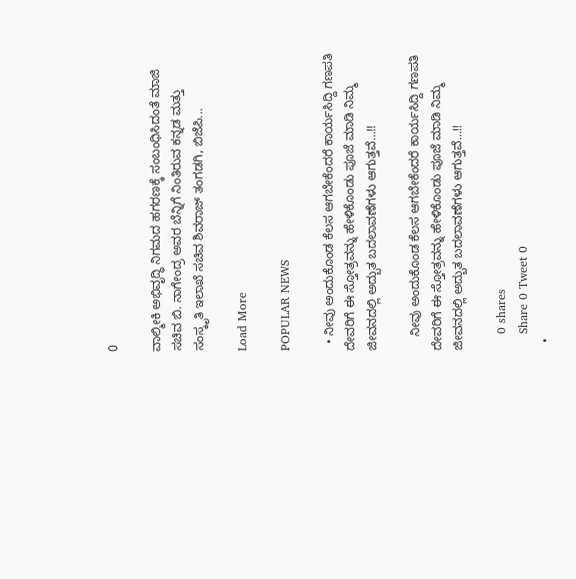0

ವಾಲ್ಮೀಕಿ ಅಭಿವೃದ್ಧಿ ನಿಗಮದ ಹಗರಣಕ್ಕೆ ಸಂಬಂಧಿಸಿದಂತೆ ಮಾಜಿ ಸಚಿವ ಬಿ. ನಾಗೇಂದ್ರ ಅವರ ಬೆನ್ನಿಗೆ ನಿಂತಿರುವ ಕನ್ನಡ ಮತ್ತು ಸಂಸ್ಕೃತಿ ಇಲಾಖೆ ಸಚಿವ ಶಿವರಾಜ್ ತಂಗಡಗಿ, ಬಿಜೆಪಿ...

Load More

POPULAR NEWS

  • ನೀವು ಅಂದುಕೊಂಡ ಕೆಲಸ ಆಗಬೇಕೆಂದರೆ ಕಾರ್ಯಸಿದ್ದಿ ಗಣಪತಿ ದೇವರಿಗೆ ಈ ಸ್ತೋತ್ರವನ್ನು ಹೇಳಿಕೊಂಡು ಪೂಜೆ ಮಾಡಿ ನಿಮ್ಮ ಜೀವನದಲ್ಲಿ ಅದ್ಬುತ ಬದಲಾವಣೆಗಳು ಆಗುತ್ತವೆ…!!

    ನೀವು ಅಂದುಕೊಂಡ ಕೆಲಸ ಆಗಬೇಕೆಂದರೆ ಕಾರ್ಯಸಿದ್ದಿ ಗಣಪತಿ ದೇವರಿಗೆ ಈ ಸ್ತೋತ್ರವನ್ನು ಹೇಳಿಕೊಂಡು ಪೂಜೆ ಮಾಡಿ ನಿಮ್ಮ ಜೀವನದಲ್ಲಿ ಅದ್ಬುತ ಬದಲಾವಣೆಗಳು ಆಗುತ್ತವೆ…!!

    0 shares
    Share 0 Tweet 0
  •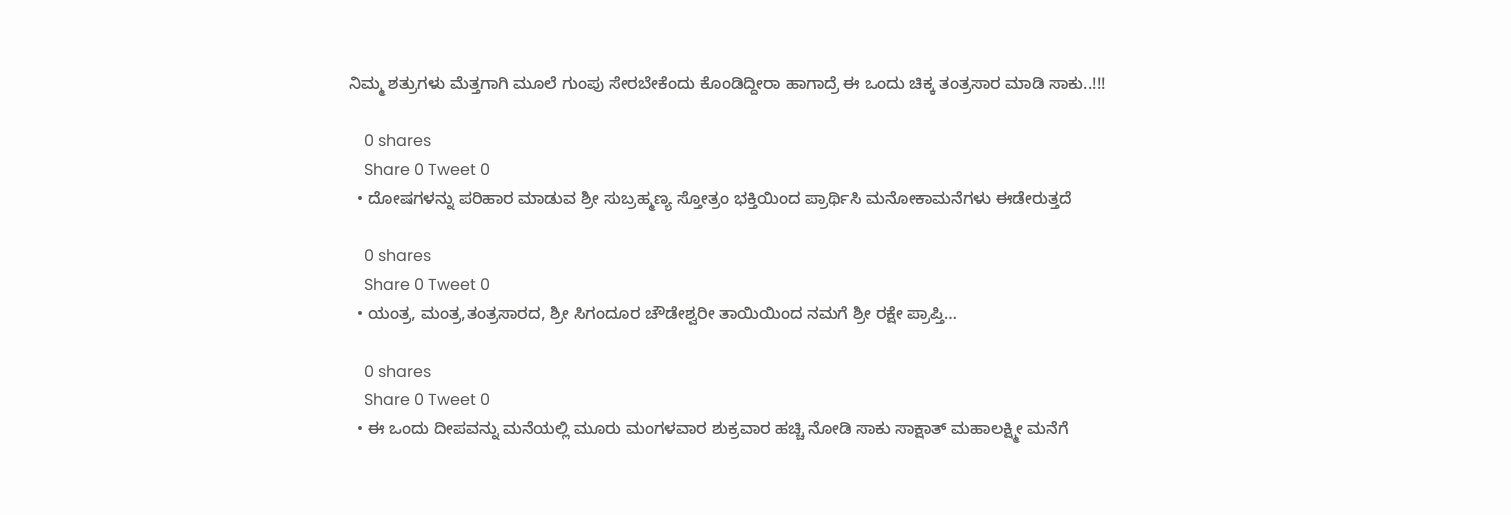ನಿಮ್ಮ ಶತ್ರುಗಳು ಮೆತ್ತಗಾಗಿ ಮೂಲೆ ಗುಂಪು ಸೇರಬೇಕೆಂದು ಕೊಂಡಿದ್ದೀರಾ ಹಾಗಾದ್ರೆ ಈ ಒಂದು ಚಿಕ್ಕ ತಂತ್ರಸಾರ ಮಾಡಿ ಸಾಕು..!!!

    0 shares
    Share 0 Tweet 0
  • ದೋಷಗಳನ್ನು ಪರಿಹಾರ ಮಾಡುವ ಶ್ರೀ ಸುಬ್ರಹ್ಮಣ್ಯ ಸ್ತೋತ್ರಂ ಭಕ್ತಿಯಿಂದ ಪ್ರಾರ್ಥಿಸಿ ಮನೋಕಾಮನೆಗಳು ಈಡೇರುತ್ತದೆ

    0 shares
    Share 0 Tweet 0
  • ಯಂತ್ರ, ಮಂತ್ರ,ತಂತ್ರಸಾರದ, ಶ್ರೀ ಸಿಗಂದೂರ ಚೌಡೇಶ್ವರೀ ತಾಯಿಯಿಂದ ನಮಗೆ ಶ್ರೀ ರಕ್ಷೇ ಪ್ರಾಪ್ತಿ…

    0 shares
    Share 0 Tweet 0
  • ಈ ಒಂದು ದೀಪವನ್ನು ಮನೆಯಲ್ಲಿ ಮೂರು ಮಂಗಳವಾರ ಶುಕ್ರವಾರ ಹಚ್ಚಿ ನೋಡಿ ಸಾಕು ಸಾಕ್ಷಾತ್ ಮಹಾಲಕ್ಷ್ಮೀ ಮನೆಗೆ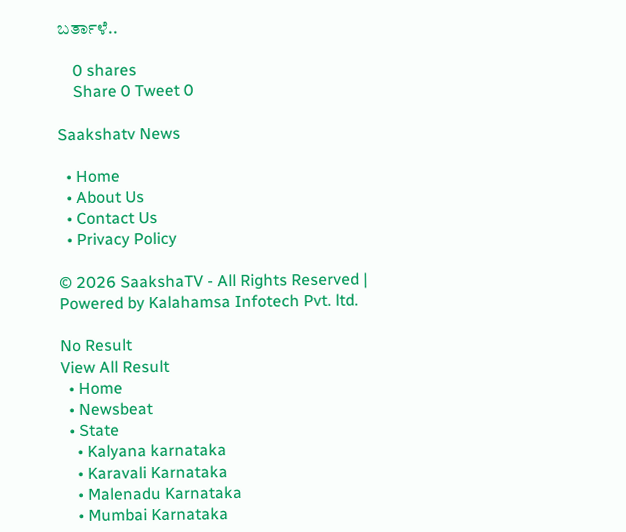ಬರ್ತಾಳೆ..

    0 shares
    Share 0 Tweet 0

Saakshatv News

  • Home
  • About Us
  • Contact Us
  • Privacy Policy

© 2026 SaakshaTV - All Rights Reserved | Powered by Kalahamsa Infotech Pvt. ltd.

No Result
View All Result
  • Home
  • Newsbeat
  • State
    • Kalyana karnataka
    • Karavali Karnataka
    • Malenadu Karnataka
    • Mumbai Karnataka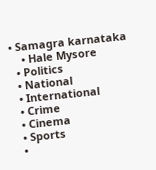• Samagra karnataka
    • Hale Mysore
  • Politics
  • National
  • International
  • Crime
  • Cinema
  • Sports
  •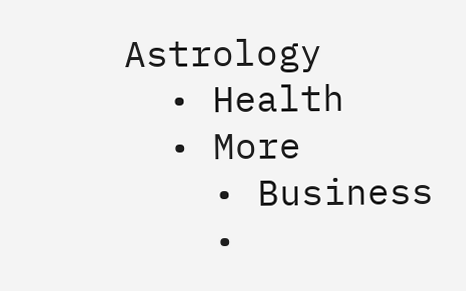Astrology
  • Health
  • More
    • Business
    •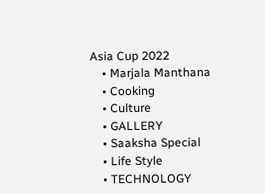Asia Cup 2022
    • Marjala Manthana
    • Cooking
    • Culture
    • GALLERY
    • Saaksha Special
    • Life Style
    • TECHNOLOGY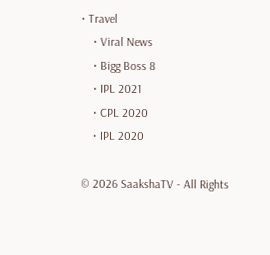• Travel
    • Viral News
    • Bigg Boss 8
    • IPL 2021
    • CPL 2020
    • IPL 2020

© 2026 SaakshaTV - All Rights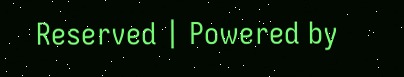Reserved | Powered by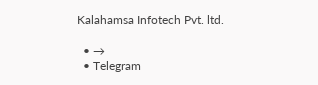Kalahamsa Infotech Pvt. ltd.

  • →
  • Telegram